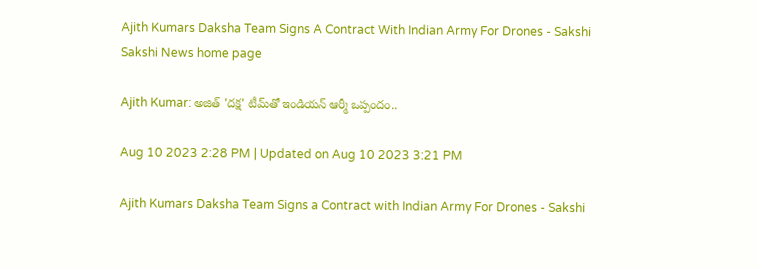Ajith Kumars Daksha Team Signs A Contract With Indian Army For Drones - Sakshi
Sakshi News home page

Ajith Kumar: అజిత్‌ 'దక్ష' టీమ్‌తో ఇండియన్‌ ఆర్మీ ఒప్పందం..

Aug 10 2023 2:28 PM | Updated on Aug 10 2023 3:21 PM

Ajith Kumars Daksha Team Signs a Contract with Indian Army For Drones - Sakshi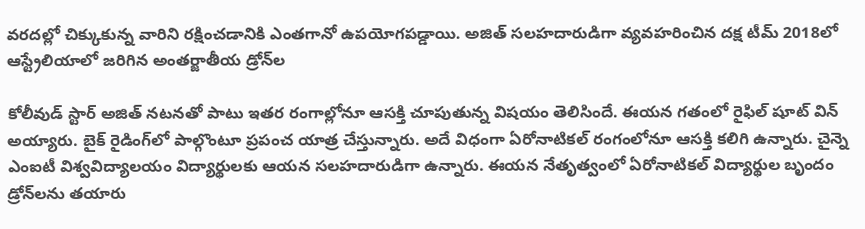వరదల్లో చిక్కుకున్న వారిని రక్షించడానికి ఎంతగానో ఉపయోగపడ్డాయి. అజిత్‌ సలహదారుడిగా వ్యవహరించిన దక్ష టీమ్‌ 2018లో ఆస్ట్రేలియాలో జరిగిన అంతర్జాతీయ డ్రోన్‌ల

కోలీవుడ్‌ స్టార్‌ అజిత్‌ నటనతో పాటు ఇతర రంగాల్లోనూ ఆసక్తి చూపుతున్న విషయం తెలిసిందే. ఈయన గతంలో రైఫిల్‌ షూట్‌ విన్‌ అయ్యారు. బైక్‌ రైడింగ్‌లో పాల్గొంటూ ప్రపంచ యాత్ర చేస్తున్నారు. అదే విధంగా ఏరోనాటికల్‌ రంగంలోనూ ఆసక్తి కలిగి ఉన్నారు. చైన్నె ఎంఐటీ విశ్వవిద్యాలయం విద్యార్థులకు ఆయన సలహదారుడిగా ఉన్నారు. ఈయన నేతృత్వంలో ఏరోనాటికల్‌ విద్యార్థుల బృందం డ్రోన్‌లను తయారు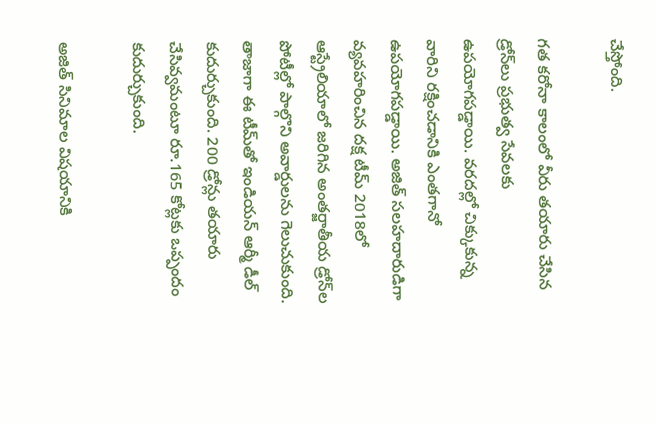చేస్తోంది.

గత కరోనా కాలంలో వీరు తయారు చేసిన డ్రోన్‌లు ప్రభుత్వ సేవలకు ఉపయోగపడ్డాయి. వరదల్లో చిక్కుకున్న వారిని రక్షించడానికి ఎంతగానో ఉపయోగపడ్డాయి. అజిత్‌ సలహదారుడిగా వ్యవహరించిన దక్ష టీమ్‌ 2018లో ఆస్ట్రేలియాలో జరిగిన అంతర్జాతీయ డ్రోన్‌ల పోటీల్లో పాల్గొని అవార్డులను గెలుచుకుంది. తాజాగా ఈ టీమ్‌తో ఇండియన్‌ ఆర్మీ డీల్‌ కుదుర్చుకుంది. 200 డ్రోన్లు తయారు చేసివ్వమంటూ రూ.165 కోట్లకు ఒప్పందం కుదుర్చుకుంది.

అజిత్‌ సినిమాల విషయానికి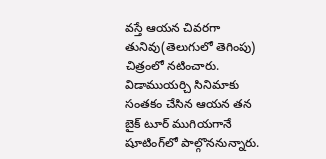వస్తే ఆయన చివరగా తునివు(తెలుగులో తెగింపు) చిత్రంలో నటించారు. విడాముయర్చి సినిమాకు సంతకం చేసిన ఆయన తన బైక్‌ టూర్‌ ముగియగానే షూటింగ్‌లో పాల్గొననున్నారు.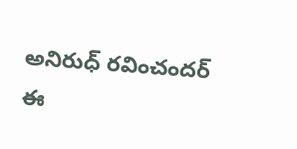అనిరుధ్‌ రవించందర్‌ ఈ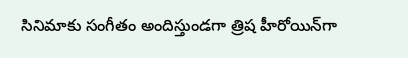సినిమాకు సంగీతం అందిస్తుండగా త్రిష హీరోయిన్‌గా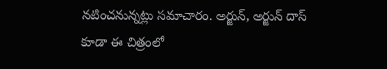నటించనున్నట్లు సమాచారం. అర్జున్‌, అర్జున్‌ దాస్‌ కూడా ఈ చిత్రంలో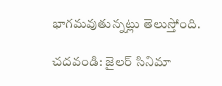భాగమవుతున్నట్లు తెలుస్తోంది.

చదవండి: జైలర్‌ సినిమా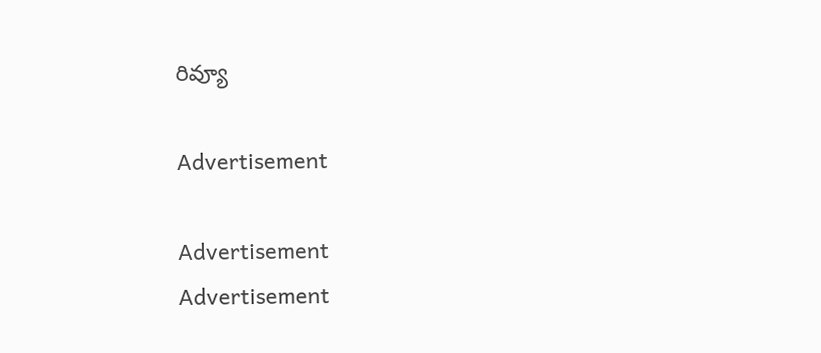రివ్యూ

Advertisement

Advertisement
Advertisement